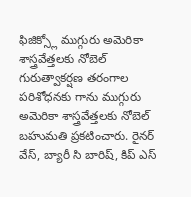ఫిజిక్స్లో ముగ్గురు అమెరికా శాస్త్రవేత్తలకు నోబెల్
గురుత్వాకర్షణ తరంగాల పరిశోధనకు గాను ముగ్గురు అమెరికా శాస్త్రవేత్తలకు నోబెల్ బహుమతి ప్రకటించారు. రైనర్ వేస్, బ్యారీ సి బారిష్, కిప్ ఎస్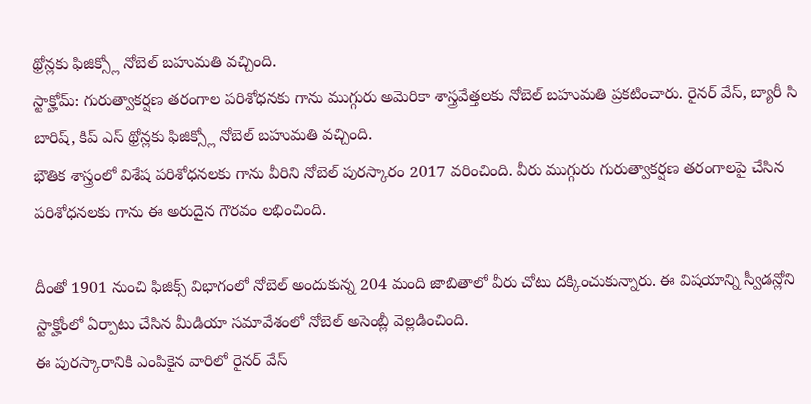థ్రోన్లకు ఫిజిక్స్లో నోబెల్ బహుమతి వచ్చింది.
స్టాక్హోమ్: గురుత్వాకర్షణ తరంగాల పరిశోధనకు గాను ముగ్గురు అమెరికా శాస్త్రవేత్తలకు నోబెల్ బహుమతి ప్రకటించారు. రైనర్ వేస్, బ్యారీ సి బారిష్, కిప్ ఎస్ థ్రోన్లకు ఫిజిక్స్లో నోబెల్ బహుమతి వచ్చింది.
భౌతిక శాస్త్రంలో విశేష పరిశోధనలకు గాను వీరిని నోబెల్ పురస్కారం 2017 వరించింది. వీరు ముగ్గురు గురుత్వాకర్షణ తరంగాలపై చేసిన పరిశోధనలకు గాను ఈ అరుదైన గౌరవం లభించింది.

దీంతో 1901 నుంచి ఫిజిక్స్ విభాగంలో నోబెల్ అందుకున్న 204 మంది జాబితాలో వీరు చోటు దక్కించుకున్నారు. ఈ విషయాన్ని స్వీడన్లోని స్టాక్హోంలో ఏర్పాటు చేసిన మీడియా సమావేశంలో నోబెల్ అసెంబ్లీ వెల్లడించింది.
ఈ పురస్కారానికి ఎంపికైన వారిలో రైనర్ వేస్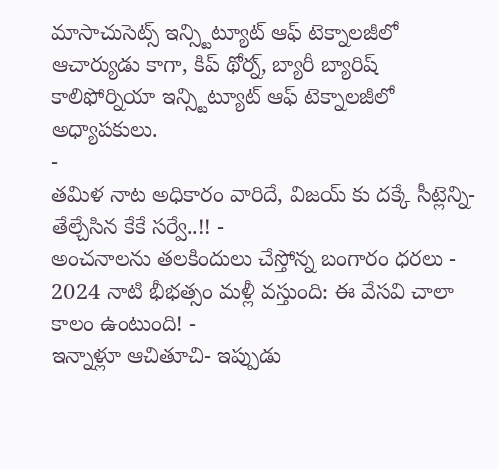మాసాచుసెట్స్ ఇన్స్టిట్యూట్ ఆఫ్ టెక్నాలజీలో ఆచార్యుడు కాగా, కిప్ థోర్న్, బ్యారీ బ్యారిష్ కాలిఫోర్నియా ఇన్స్టిట్యూట్ ఆఫ్ టెక్నాలజీలో అధ్యాపకులు.
-
తమిళ నాట అధికారం వారిదే, విజయ్ కు దక్కే సీట్లెన్ని- తేల్చేసిన కేకే సర్వే..!! -
అంచనాలను తలకిందులు చేస్తోన్న బంగారం ధరలు -
2024 నాటి భీభత్సం మళ్లీ వస్తుంది: ఈ వేసవి చాలా కాలం ఉంటుంది! -
ఇన్నాళ్లూ ఆచితూచి- ఇప్పుడు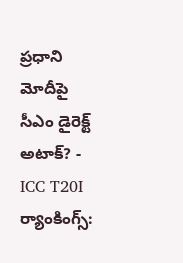ప్రధాని మోదీపై సీఎం డైరెక్ట్ అటాక్? -
ICC T20I ర్యాంకింగ్స్: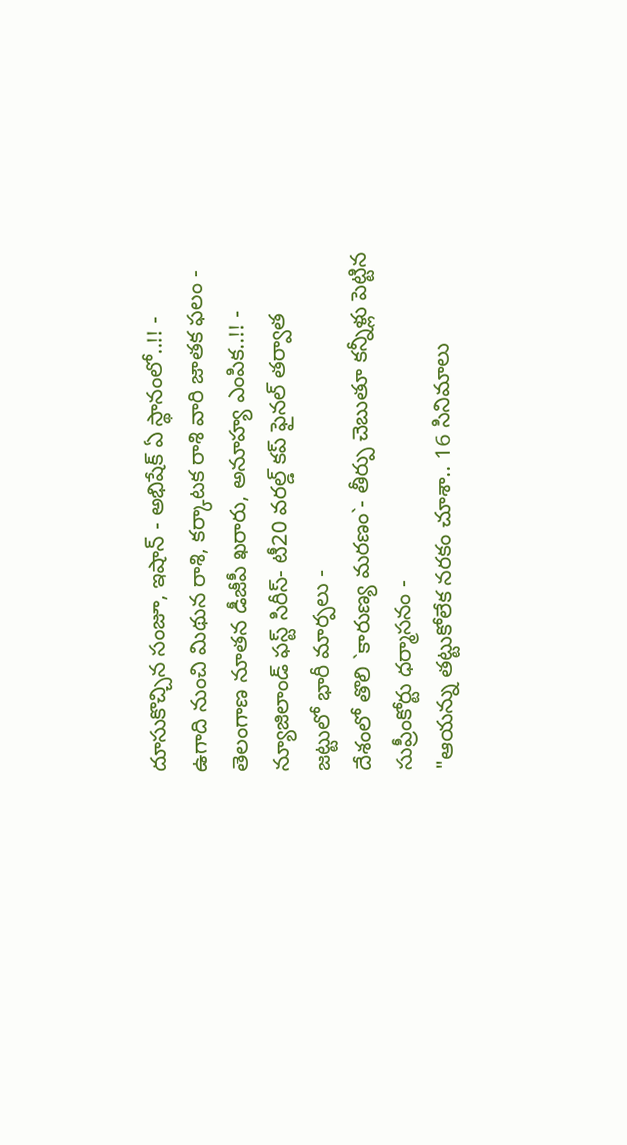దూసుకొచ్చిన సంజూ, ఇషాన్ - అభిషేక్ ఏ స్థానంలో..!! -
ఉగాది నుంచి మిథున రాశి, కర్కాటక రాశి వారి జాతక ఫలం -
తెలంగాణ నూతన డీజీపీ ఖరారు, అనూహ్య ఎంపిక..!! -
న్యూజిలాండ్ ఫస్ట్ సిరీస్- టీ20 వరల్డ్ కప్ ఫైనల్ తర్వాత జట్టులో భారీ మార్పలు -
దేశంలో తొలి `కారుణ్య మరణం`- తీర్పు చెబుతూ కన్నీళ్లు పెట్టిన సుప్రీంకోర్టు ధర్మాసనం -
"ఆయన్ను తట్టుకోలేక నరకం చూశా.. 16 సినిమాలు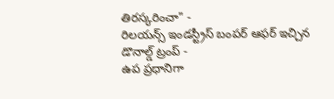తిరస్కరించా" -
రిలయన్స్ ఇండస్ట్రీస్ బంపర్ ఆఫర్ ఇచ్చిన డొనాల్డ్ ట్రంప్ -
ఉప ప్రధానిగా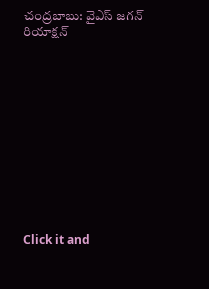చంద్రబాబు: వైఎస్ జగన్ రియాక్షన్












Click it and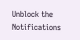Unblock the Notifications